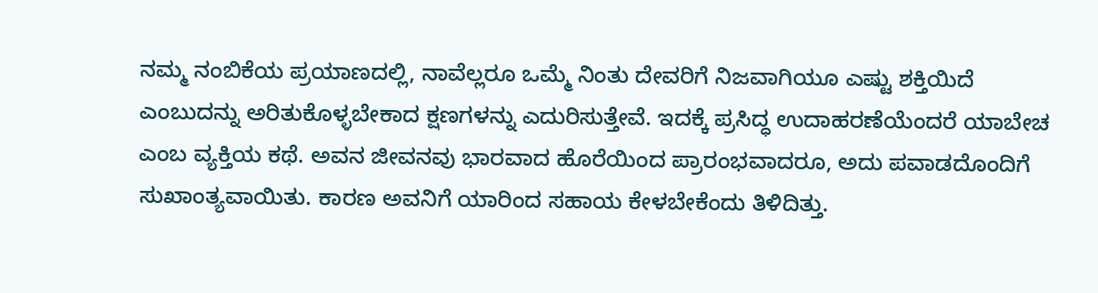ನಮ್ಮ ನಂಬಿಕೆಯ ಪ್ರಯಾಣದಲ್ಲಿ, ನಾವೆಲ್ಲರೂ ಒಮ್ಮೆ ನಿಂತು ದೇವರಿಗೆ ನಿಜವಾಗಿಯೂ ಎಷ್ಟು ಶಕ್ತಿಯಿದೆ ಎಂಬುದನ್ನು ಅರಿತುಕೊಳ್ಳಬೇಕಾದ ಕ್ಷಣಗಳನ್ನು ಎದುರಿಸುತ್ತೇವೆ. ಇದಕ್ಕೆ ಪ್ರಸಿದ್ಧ ಉದಾಹರಣೆಯೆಂದರೆ ಯಾಬೇಚ ಎಂಬ ವ್ಯಕ್ತಿಯ ಕಥೆ. ಅವನ ಜೀವನವು ಭಾರವಾದ ಹೊರೆಯಿಂದ ಪ್ರಾರಂಭವಾದರೂ, ಅದು ಪವಾಡದೊಂದಿಗೆ ಸುಖಾಂತ್ಯವಾಯಿತು. ಕಾರಣ ಅವನಿಗೆ ಯಾರಿಂದ ಸಹಾಯ ಕೇಳಬೇಕೆಂದು ತಿಳಿದಿತ್ತು.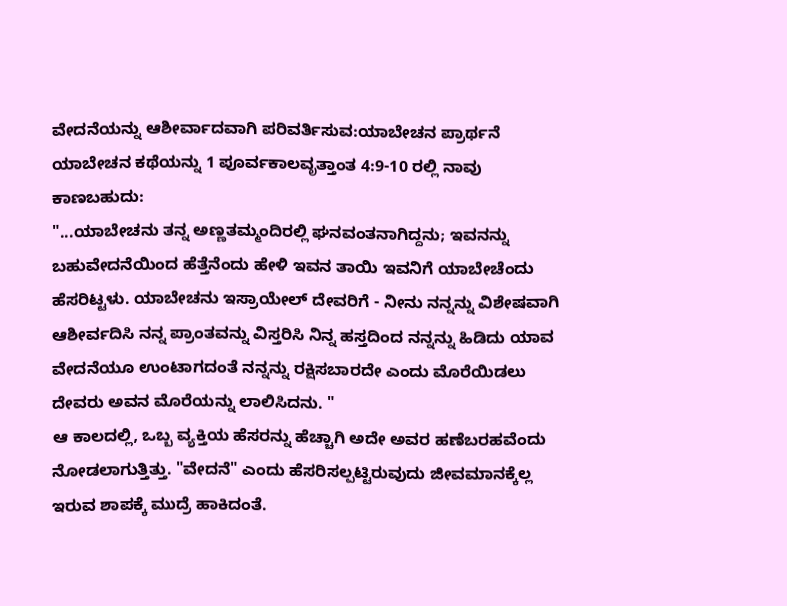ವೇದನೆಯನ್ನು ಆಶೀರ್ವಾದವಾಗಿ ಪರಿವರ್ತಿಸುವ:ಯಾಬೇಚನ ಪ್ರಾರ್ಥನೆ
ಯಾಬೇಚನ ಕಥೆಯನ್ನು 1 ಪೂರ್ವಕಾಲವೃತ್ತಾಂತ 4:9-10 ರಲ್ಲಿ ನಾವು ಕಾಣಬಹುದು:
"...ಯಾಬೇಚನು ತನ್ನ ಅಣ್ಣತಮ್ಮಂದಿರಲ್ಲಿ ಘನವಂತನಾಗಿದ್ದನು; ಇವನನ್ನು ಬಹುವೇದನೆಯಿಂದ ಹೆತ್ತೆನೆಂದು ಹೇಳಿ ಇವನ ತಾಯಿ ಇವನಿಗೆ ಯಾಬೇಚೆಂದು ಹೆಸರಿಟ್ಟಳು. ಯಾಬೇಚನು ಇಸ್ರಾಯೇಲ್ ದೇವರಿಗೆ - ನೀನು ನನ್ನನ್ನು ವಿಶೇಷವಾಗಿ ಆಶೀರ್ವದಿಸಿ ನನ್ನ ಪ್ರಾಂತವನ್ನು ವಿಸ್ತರಿಸಿ ನಿನ್ನ ಹಸ್ತದಿಂದ ನನ್ನನ್ನು ಹಿಡಿದು ಯಾವ ವೇದನೆಯೂ ಉಂಟಾಗದಂತೆ ನನ್ನನ್ನು ರಕ್ಷಿಸಬಾರದೇ ಎಂದು ಮೊರೆಯಿಡಲು ದೇವರು ಅವನ ಮೊರೆಯನ್ನು ಲಾಲಿಸಿದನು. "
ಆ ಕಾಲದಲ್ಲಿ, ಒಬ್ಬ ವ್ಯಕ್ತಿಯ ಹೆಸರನ್ನು ಹೆಚ್ಚಾಗಿ ಅದೇ ಅವರ ಹಣೆಬರಹವೆಂದು ನೋಡಲಾಗುತ್ತಿತ್ತು. "ವೇದನೆ" ಎಂದು ಹೆಸರಿಸಲ್ಪಟ್ಟಿರುವುದು ಜೀವಮಾನಕ್ಕೆಲ್ಲ ಇರುವ ಶಾಪಕ್ಕೆ ಮುದ್ರೆ ಹಾಕಿದಂತೆ.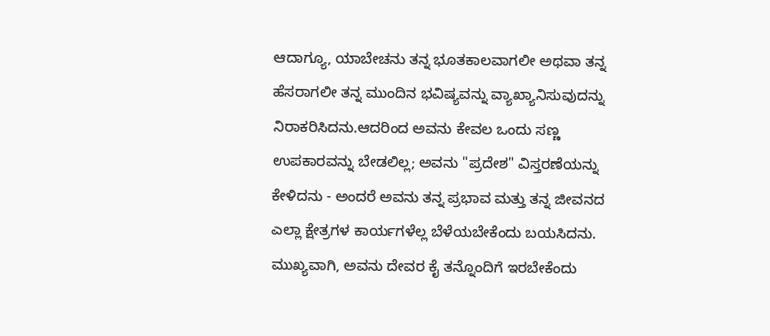ಆದಾಗ್ಯೂ, ಯಾಬೇಚನು ತನ್ನ ಭೂತಕಾಲವಾಗಲೀ ಅಥವಾ ತನ್ನ ಹೆಸರಾಗಲೀ ತನ್ನ ಮುಂದಿನ ಭವಿಷ್ಯವನ್ನು ವ್ಯಾಖ್ಯಾನಿಸುವುದನ್ನು ನಿರಾಕರಿಸಿದನು.ಆದರಿಂದ ಅವನು ಕೇವಲ ಒಂದು ಸಣ್ಣ ಉಪಕಾರವನ್ನು ಬೇಡಲಿಲ್ಲ; ಅವನು "ಪ್ರದೇಶ" ವಿಸ್ತರಣೆಯನ್ನು ಕೇಳಿದನು - ಅಂದರೆ ಅವನು ತನ್ನ ಪ್ರಭಾವ ಮತ್ತು ತನ್ನ ಜೀವನದ ಎಲ್ಲಾ ಕ್ಷೇತ್ರಗಳ ಕಾರ್ಯಗಳೆಲ್ಲ ಬೆಳೆಯಬೇಕೆಂದು ಬಯಸಿದನು. ಮುಖ್ಯವಾಗಿ, ಅವನು ದೇವರ ಕೈ ತನ್ನೊಂದಿಗೆ ಇರಬೇಕೆಂದು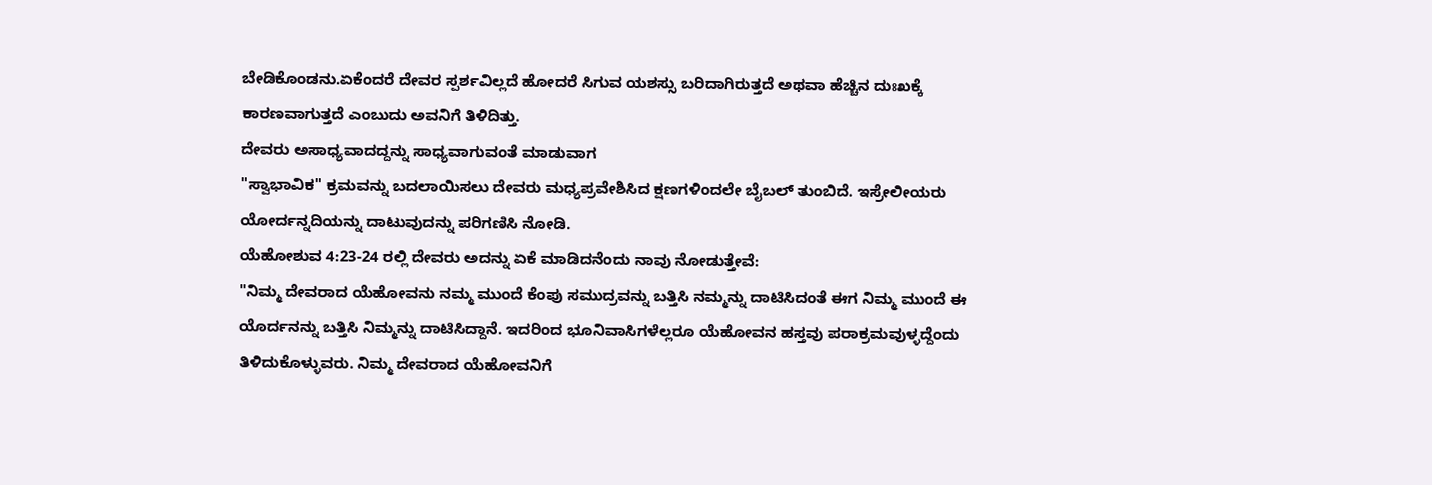ಬೇಡಿಕೊಂಡನು.ಏಕೆಂದರೆ ದೇವರ ಸ್ಪರ್ಶವಿಲ್ಲದೆ ಹೋದರೆ ಸಿಗುವ ಯಶಸ್ಸು ಬರಿದಾಗಿರುತ್ತದೆ ಅಥವಾ ಹೆಚ್ಚಿನ ದುಃಖಕ್ಕೆ ಕಾರಣವಾಗುತ್ತದೆ ಎಂಬುದು ಅವನಿಗೆ ತಿಳಿದಿತ್ತು.
ದೇವರು ಅಸಾಧ್ಯವಾದದ್ದನ್ನು ಸಾಧ್ಯವಾಗುವಂತೆ ಮಾಡುವಾಗ
"ಸ್ವಾಭಾವಿಕ" ಕ್ರಮವನ್ನು ಬದಲಾಯಿಸಲು ದೇವರು ಮಧ್ಯಪ್ರವೇಶಿಸಿದ ಕ್ಷಣಗಳಿಂದಲೇ ಬೈಬಲ್ ತುಂಬಿದೆ. ಇಸ್ರೇಲೀಯರು ಯೋರ್ದನ್ನದಿಯನ್ನು ದಾಟುವುದನ್ನು ಪರಿಗಣಿಸಿ ನೋಡಿ.
ಯೆಹೋಶುವ 4:23-24 ರಲ್ಲಿ ದೇವರು ಅದನ್ನು ಏಕೆ ಮಾಡಿದನೆಂದು ನಾವು ನೋಡುತ್ತೇವೆ:
"ನಿಮ್ಮ ದೇವರಾದ ಯೆಹೋವನು ನಮ್ಮ ಮುಂದೆ ಕೆಂಪು ಸಮುದ್ರವನ್ನು ಬತ್ತಿಸಿ ನಮ್ಮನ್ನು ದಾಟಿಸಿದಂತೆ ಈಗ ನಿಮ್ಮ ಮುಂದೆ ಈ ಯೊರ್ದನನ್ನು ಬತ್ತಿಸಿ ನಿಮ್ಮನ್ನು ದಾಟಿಸಿದ್ದಾನೆ. ಇದರಿಂದ ಭೂನಿವಾಸಿಗಳೆಲ್ಲರೂ ಯೆಹೋವನ ಹಸ್ತವು ಪರಾಕ್ರಮವುಳ್ಳದ್ದೆಂದು ತಿಳಿದುಕೊಳ್ಳುವರು. ನಿಮ್ಮ ದೇವರಾದ ಯೆಹೋವನಿಗೆ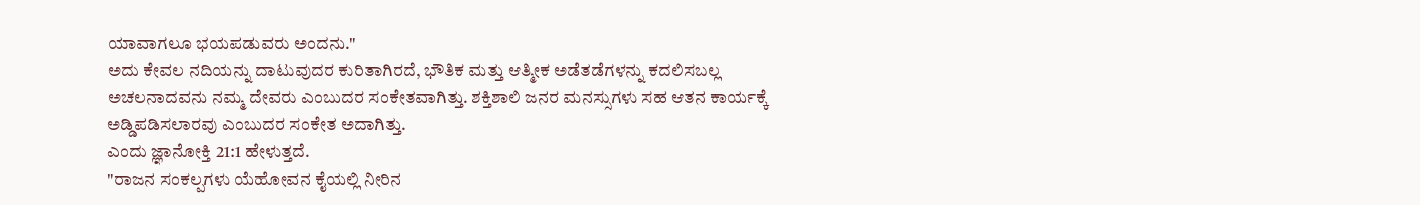ಯಾವಾಗಲೂ ಭಯಪಡುವರು ಅಂದನು."
ಅದು ಕೇವಲ ನದಿಯನ್ನು ದಾಟುವುದರ ಕುರಿತಾಗಿರದೆ, ಭೌತಿಕ ಮತ್ತು ಆತ್ಮೀಕ ಅಡೆತಡೆಗಳನ್ನು ಕದಲಿಸಬಲ್ಲ ಅಚಲನಾದವನು ನಮ್ಮ ದೇವರು ಎಂಬುದರ ಸಂಕೇತವಾಗಿತ್ತು. ಶಕ್ತಿಶಾಲಿ ಜನರ ಮನಸ್ಸುಗಳು ಸಹ ಆತನ ಕಾರ್ಯಕ್ಕೆ ಅಡ್ಡಿಪಡಿಸಲಾರವು ಎಂಬುದರ ಸಂಕೇತ ಅದಾಗಿತ್ತು.
ಎಂದು ಜ್ಞಾನೋಕ್ತಿ 21:1 ಹೇಳುತ್ತದೆ.
"ರಾಜನ ಸಂಕಲ್ಪಗಳು ಯೆಹೋವನ ಕೈಯಲ್ಲಿ ನೀರಿನ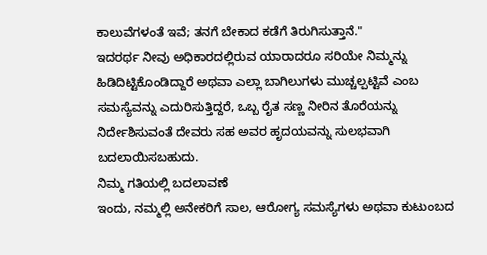ಕಾಲುವೆಗಳಂತೆ ಇವೆ; ತನಗೆ ಬೇಕಾದ ಕಡೆಗೆ ತಿರುಗಿಸುತ್ತಾನೆ."
ಇದರರ್ಥ ನೀವು ಅಧಿಕಾರದಲ್ಲಿರುವ ಯಾರಾದರೂ ಸರಿಯೇ ನಿಮ್ಮನ್ನು ಹಿಡಿದಿಟ್ಟಿಕೊಂಡಿದ್ದಾರೆ ಅಥವಾ ಎಲ್ಲಾ ಬಾಗಿಲುಗಳು ಮುಚ್ಚಲ್ಪಟ್ಟಿವೆ ಎಂಬ ಸಮಸ್ಯೆವನ್ನು ಎದುರಿಸುತ್ತಿದ್ದರೆ, ಒಬ್ಬ ರೈತ ಸಣ್ಣ ನೀರಿನ ತೊರೆಯನ್ನು ನಿರ್ದೇಶಿಸುವಂತೆ ದೇವರು ಸಹ ಅವರ ಹೃದಯವನ್ನು ಸುಲಭವಾಗಿ ಬದಲಾಯಿಸಬಹುದು.
ನಿಮ್ಮ ಗತಿಯಲ್ಲಿ ಬದಲಾವಣೆ
ಇಂದು, ನಮ್ಮಲ್ಲಿ ಅನೇಕರಿಗೆ ಸಾಲ, ಆರೋಗ್ಯ ಸಮಸ್ಯೆಗಳು ಅಥವಾ ಕುಟುಂಬದ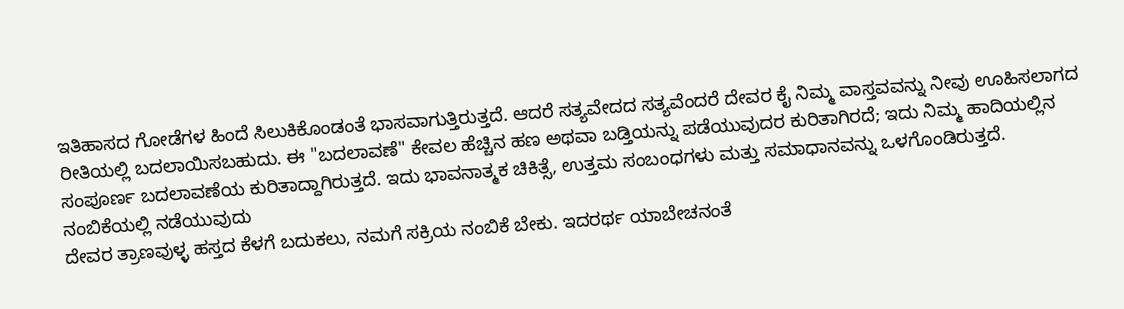ಇತಿಹಾಸದ ಗೋಡೆಗಳ ಹಿಂದೆ ಸಿಲುಕಿಕೊಂಡಂತೆ ಭಾಸವಾಗುತ್ತಿರುತ್ತದೆ. ಆದರೆ ಸತ್ಯವೇದದ ಸತ್ಯವೆಂದರೆ ದೇವರ ಕೈ ನಿಮ್ಮ ವಾಸ್ತವವನ್ನು ನೀವು ಊಹಿಸಲಾಗದ ರೀತಿಯಲ್ಲಿ ಬದಲಾಯಿಸಬಹುದು. ಈ "ಬದಲಾವಣೆ" ಕೇವಲ ಹೆಚ್ಚಿನ ಹಣ ಅಥವಾ ಬಡ್ತಿಯನ್ನು ಪಡೆಯುವುದರ ಕುರಿತಾಗಿರದೆ; ಇದು ನಿಮ್ಮ ಹಾದಿಯಲ್ಲಿನ ಸಂಪೂರ್ಣ ಬದಲಾವಣೆಯ ಕುರಿತಾದ್ದಾಗಿರುತ್ತದೆ. ಇದು ಭಾವನಾತ್ಮಕ ಚಿಕಿತ್ಸೆ, ಉತ್ತಮ ಸಂಬಂಧಗಳು ಮತ್ತು ಸಮಾಧಾನವನ್ನು ಒಳಗೊಂಡಿರುತ್ತದೆ.
ನಂಬಿಕೆಯಲ್ಲಿ ನಡೆಯುವುದು
ದೇವರ ತ್ರಾಣವುಳ್ಳ ಹಸ್ತದ ಕೆಳಗೆ ಬದುಕಲು, ನಮಗೆ ಸಕ್ರಿಯ ನಂಬಿಕೆ ಬೇಕು. ಇದರರ್ಥ ಯಾಬೇಚನಂತೆ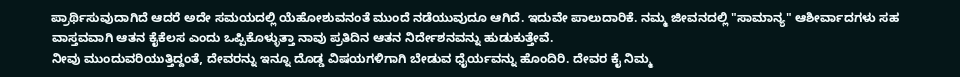ಪ್ರಾರ್ಥಿಸುವುದಾಗಿದೆ ಆದರೆ ಅದೇ ಸಮಯದಲ್ಲಿ ಯೆಹೋಶುವನಂತೆ ಮುಂದೆ ನಡೆಯುವುದೂ ಆಗಿದೆ. ಇದುವೇ ಪಾಲುದಾರಿಕೆ. ನಮ್ಮ ಜೀವನದಲ್ಲಿ "ಸಾಮಾನ್ಯ" ಆಶೀರ್ವಾದಗಳು ಸಹ ವಾಸ್ತವವಾಗಿ ಆತನ ಕೈಕೆಲಸ ಎಂದು ಒಪ್ಪಿಕೊಳ್ಳುತ್ತಾ ನಾವು ಪ್ರತಿದಿನ ಆತನ ನಿರ್ದೇಶನವನ್ನು ಹುಡುಕುತ್ತೇವೆ.
ನೀವು ಮುಂದುವರಿಯುತ್ತಿದ್ದಂತೆ, ದೇವರನ್ನು ಇನ್ನೂ ದೊಡ್ಡ ವಿಷಯಗಳಿಗಾಗಿ ಬೇಡುವ ಧೈರ್ಯವನ್ನು ಹೊಂದಿರಿ. ದೇವರ ಕೈ ನಿಮ್ಮ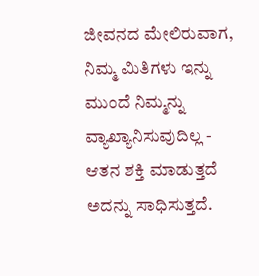ಜೀವನದ ಮೇಲಿರುವಾಗ, ನಿಮ್ಮ ಮಿತಿಗಳು ಇನ್ನು ಮುಂದೆ ನಿಮ್ಮನ್ನು ವ್ಯಾಖ್ಯಾನಿಸುವುದಿಲ್ಲ - ಆತನ ಶಕ್ತಿ ಮಾಡುತ್ತದೆ ಅದನ್ನು ಸಾಧಿಸುತ್ತದೆ.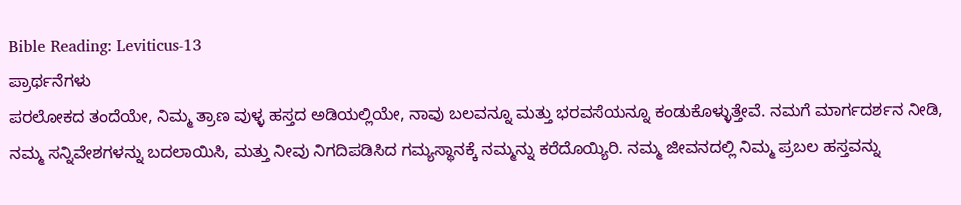Bible Reading: Leviticus-13
ಪ್ರಾರ್ಥನೆಗಳು
ಪರಲೋಕದ ತಂದೆಯೇ, ನಿಮ್ಮ ತ್ರಾಣ ವುಳ್ಳ ಹಸ್ತದ ಅಡಿಯಲ್ಲಿಯೇ, ನಾವು ಬಲವನ್ನೂ ಮತ್ತು ಭರವಸೆಯನ್ನೂ ಕಂಡುಕೊಳ್ಳುತ್ತೇವೆ. ನಮಗೆ ಮಾರ್ಗದರ್ಶನ ನೀಡಿ, ನಮ್ಮ ಸನ್ನಿವೇಶಗಳನ್ನು ಬದಲಾಯಿಸಿ, ಮತ್ತು ನೀವು ನಿಗದಿಪಡಿಸಿದ ಗಮ್ಯಸ್ಥಾನಕ್ಕೆ ನಮ್ಮನ್ನು ಕರೆದೊಯ್ಯಿರಿ. ನಮ್ಮ ಜೀವನದಲ್ಲಿ ನಿಮ್ಮ ಪ್ರಬಲ ಹಸ್ತವನ್ನು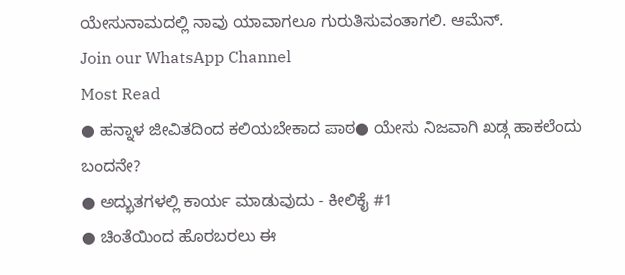ಯೇಸುನಾಮದಲ್ಲಿ ನಾವು ಯಾವಾಗಲೂ ಗುರುತಿಸುವಂತಾಗಲಿ. ಆಮೆನ್.
Join our WhatsApp Channel
Most Read
● ಹನ್ನಾಳ ಜೀವಿತದಿಂದ ಕಲಿಯಬೇಕಾದ ಪಾಠ● ಯೇಸು ನಿಜವಾಗಿ ಖಡ್ಗ ಹಾಕಲೆಂದು ಬಂದನೇ?
● ಅದ್ಭುತಗಳಲ್ಲಿ ಕಾರ್ಯ ಮಾಡುವುದು - ಕೀಲಿಕೈ #1
● ಚಿಂತೆಯಿಂದ ಹೊರಬರಲು ಈ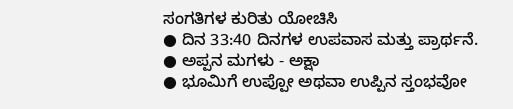ಸಂಗತಿಗಳ ಕುರಿತು ಯೋಚಿಸಿ
● ದಿನ 33:40 ದಿನಗಳ ಉಪವಾಸ ಮತ್ತು ಪ್ರಾರ್ಥನೆ.
● ಅಪ್ಪನ ಮಗಳು - ಅಕ್ಷಾ
● ಭೂಮಿಗೆ ಉಪ್ಪೋ ಅಥವಾ ಉಪ್ಪಿನ ಸ್ತಂಭವೋ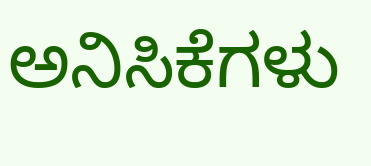ಅನಿಸಿಕೆಗಳು